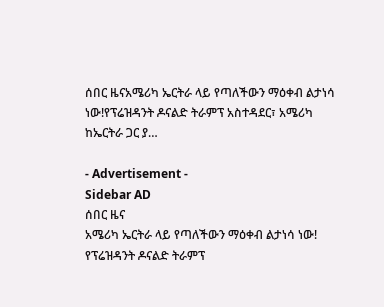ሰበር ዜናአሜሪካ ኤርትራ ላይ የጣለችውን ማዕቀብ ልታነሳ ነው!የፕሬዝዳንት ዶናልድ ትራምፕ አስተዳደር፣ አሜሪካ ከኤርትራ ጋር ያ…

- Advertisement -
Sidebar AD
ሰበር ዜና
አሜሪካ ኤርትራ ላይ የጣለችውን ማዕቀብ ልታነሳ ነው!
የፕሬዝዳንት ዶናልድ ትራምፕ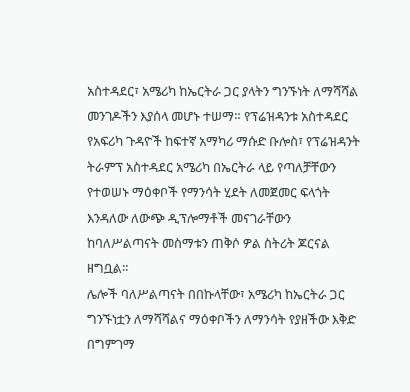አስተዳደር፣ አሜሪካ ከኤርትራ ጋር ያላትን ግንኙነት ለማሻሻል መንገዶችን እያሰላ መሆኑ ተሠማ። የፕሬዝዳንቱ አስተዳደር የአፍሪካ ጉዳዮች ከፍተኛ አማካሪ ማሱድ ቡሎስ፣ የፕሬዝዳንት ትራምፕ አስተዳደር አሜሪካ በኤርትራ ላይ የጣለቻቸውን የተወሠኑ ማዕቀቦች የማንሳት ሂደት ለመጀመር ፍላጎት እንዳለው ለውጭ ዲፕሎማቶች መናገራቸውን ከባለሥልጣናት መስማቱን ጠቅሶ ዎል ስትሪት ጆርናል ዘግቧል።
ሌሎች ባለሥልጣናት በበኩላቸው፣ አሜሪካ ከኤርትራ ጋር ግንኙነቷን ለማሻሻልና ማዕቀቦችን ለማንሳት የያዘችው እቅድ በግምገማ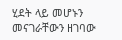ሂደት ላይ መሆኑን መናገራቸውን ዘገባው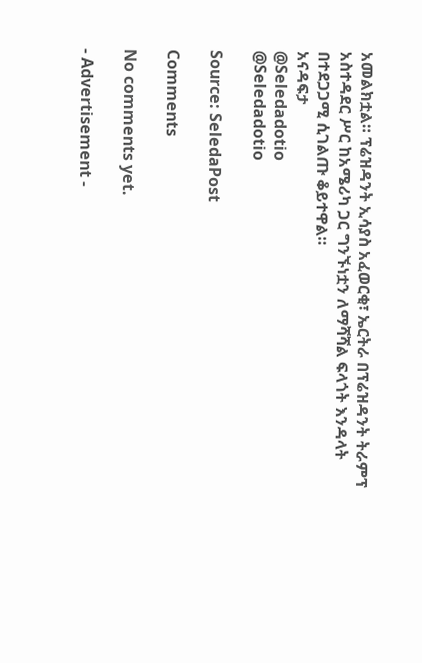አመልክቷል። ፕሬዝዳንት ኢሳያስ አፈወርቂ፣ ኤርትራ በፕሬዝዳንት ትራምፕ አስተዳደር ሥር ከአሜሪካ ጋር ግንኙነቷን ለማሻሻል ፍላጎት እንዳላት በተደጋጋሚ ሲገልጡ ቆይተዋል።
አናዳፍታ
@Seledadotio
@Seledadotio

Source: SeledaPost

Comments

No comments yet.

- Advertisement -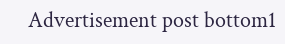Advertisement post bottom1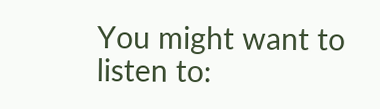You might want to listen to: